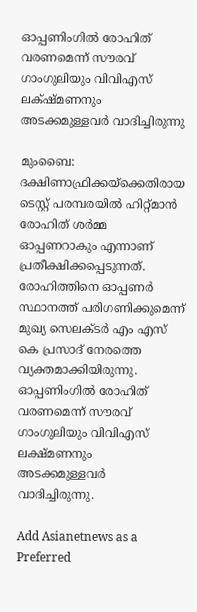ഓപ്പണിംഗില്‍ രോഹിത് വരണമെന്ന് സൗരവ് ഗാംഗുലിയും വിവിഎസ് ലക്‌ഷ്‌മണനും അടക്കമുള്ളവര്‍ വാദിച്ചിരുന്നു

മുംബൈ: ദക്ഷിണാഫ്രിക്കയ്‌ക്കെതിരായ ടെസ്റ്റ് പരമ്പരയില്‍ ഹിറ്റ്‌മാന്‍ രോഹിത് ശര്‍മ്മ ഓപ്പണറാകും എന്നാണ് പ്രതീക്ഷിക്കപ്പെടുന്നത്. രോഹിത്തിനെ ഓപ്പണര്‍ സ്ഥാനത്ത് പരിഗണിക്കുമെന്ന് മുഖ്യ സെലക്‌ടര്‍ എം എസ് കെ പ്രസാദ് നേരത്തെ വ്യക്തമാക്കിയിരുന്നു. ഓപ്പണിംഗില്‍ രോഹിത് വരണമെന്ന് സൗരവ് ഗാംഗുലിയും വിവിഎസ് ലക്ഷ്‌മണനും അടക്കമുള്ളവര്‍ വാദിച്ചിരുന്നു.

Add Asianetnews as a Preferred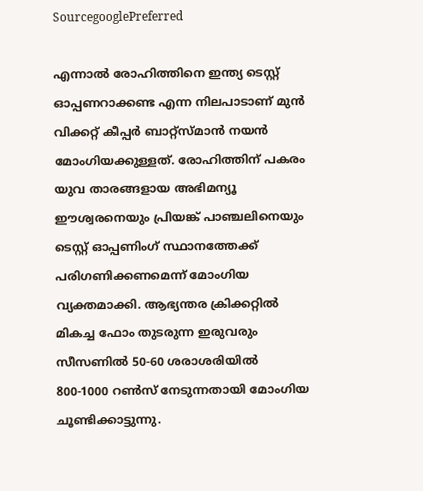SourcegooglePreferred

എന്നാല്‍ രോഹിത്തിനെ ഇന്ത്യ ടെസ്റ്റ് ഓപ്പണറാക്കണ്ട എന്ന നിലപാടാണ് മുന്‍ വിക്കറ്റ് കീപ്പര്‍ ബാറ്റ്സ്‌മാന്‍ നയന്‍ മോംഗിയക്കുള്ളത്. രോഹിത്തിന് പകരം യുവ താരങ്ങളായ അഭിമന്യൂ ഈശ്വരനെയും പ്രിയങ്ക് പാഞ്ചലിനെയും ടെസ്റ്റ് ഓപ്പണിംഗ് സ്ഥാനത്തേക്ക് പരിഗണിക്കണമെന്ന് മോംഗിയ വ്യക്തമാക്കി. ആഭ്യന്തര ക്രിക്കറ്റില്‍ മികച്ച ഫോം തുടരുന്ന ഇരുവരും സീസണില്‍ 50-60 ശരാശരിയില്‍ 800-1000 റണ്‍സ് നേടുന്നതായി മോംഗിയ ചൂണ്ടിക്കാട്ടുന്നു.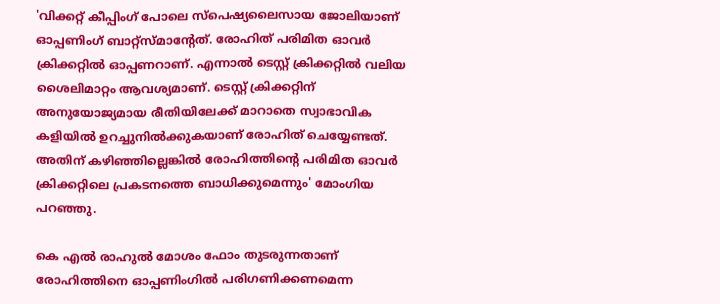'വിക്കറ്റ് കീപ്പിംഗ് പോലെ സ്‌പെഷ്യലൈസായ ജോലിയാണ് ഓപ്പണിംഗ് ബാറ്റ്സ്‌മാന്‍റേത്. രോഹിത് പരിമിത ഓവര്‍ ക്രിക്കറ്റില്‍ ഓപ്പണറാണ്. എന്നാല്‍ ടെസ്റ്റ് ക്രിക്കറ്റില്‍ വലിയ ശൈലിമാറ്റം ആവശ്യമാണ്. ടെസ്റ്റ് ക്രിക്കറ്റിന് അനുയോജ്യമായ രീതിയിലേക്ക് മാറാതെ സ്വാഭാവിക കളിയില്‍ ഉറച്ചുനില്‍ക്കുകയാണ് രോഹിത് ചെയ്യേണ്ടത്. അതിന് കഴിഞ്ഞില്ലെങ്കില്‍ രോഹിത്തിന്‍റെ പരിമിത ഓവര്‍ ക്രിക്കറ്റിലെ പ്രകടനത്തെ ബാധിക്കുമെന്നും' മോംഗിയ പറഞ്ഞു.

കെ എല്‍ രാഹുല്‍ മോശം ഫോം തുടരുന്നതാണ് രോഹിത്തിനെ ഓപ്പണിംഗില്‍ പരിഗണിക്കണമെന്ന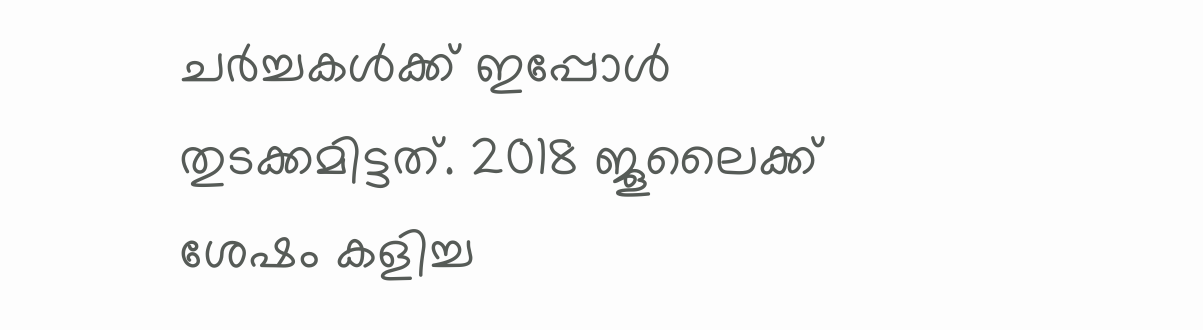ചര്‍ച്ചകള്‍ക്ക് ഇപ്പോള്‍ തുടക്കമിട്ടത്. 2018 ജൂലൈക്ക് ശേഷം കളിച്ച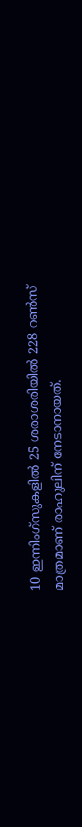10 ഇന്നിംഗ്‌സുകളില്‍ 25 ശരാശരിയില്‍ 228 റണ്‍സ് മാത്രമാണ് രാഹുലിന് നേടാനായത്.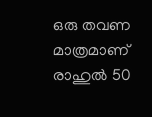ഒരു തവണ മാത്രമാണ് രാഹുല്‍ 50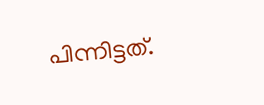പിന്നിട്ടത്.